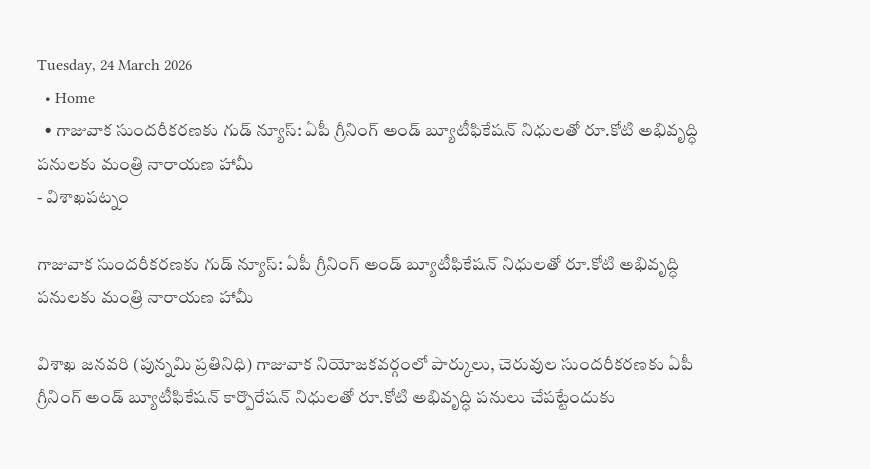Tuesday, 24 March 2026
  • Home
  • గాజువాక సుందరీకరణకు గుడ్ న్యూస్: ఏపీ గ్రీనింగ్ అండ్ బ్యూటీఫికేషన్ నిధులతో రూ.కోటి అభివృద్ధి పనులకు మంత్రి నారాయణ హామీ
- విశాఖపట్నం

గాజువాక సుందరీకరణకు గుడ్ న్యూస్: ఏపీ గ్రీనింగ్ అండ్ బ్యూటీఫికేషన్ నిధులతో రూ.కోటి అభివృద్ధి పనులకు మంత్రి నారాయణ హామీ

విశాఖ జనవరి (పున్నమి ప్రతినిధి) గాజువాక నియోజకవర్గంలో పార్కులు, చెరువుల సుందరీకరణకు ఏపీ గ్రీనింగ్ అండ్ బ్యూటీఫికేషన్ కార్పొరేషన్ నిధులతో రూ.కోటి అభివృద్ధి పనులు చేపట్టేందుకు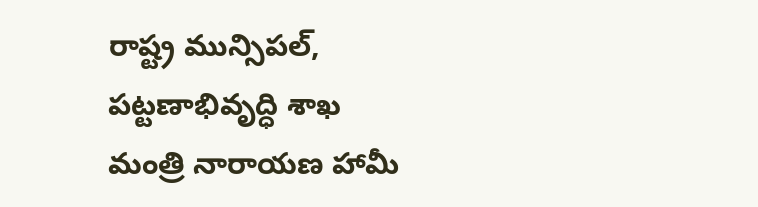రాష్ట్ర మున్సిపల్, పట్టణాభివృద్ధి శాఖ మంత్రి నారాయణ హామీ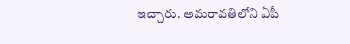ఇచ్చారు. అమరావతిలోని ఏపీ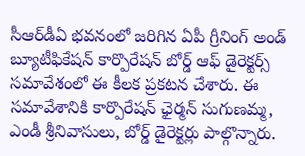సీఆర్‌డీఏ భవనంలో జరిగిన ఏపీ గ్రీనింగ్ అండ్ బ్యూటీఫికేషన్ కార్పొరేషన్ బోర్డ్ ఆఫ్ డైరెక్టర్స్ సమావేశంలో ఈ కీలక ప్రకటన చేశారు. ఈ సమావేశానికి కార్పొరేషన్ ఛైర్మన్ సుగుణమ్మ, ఎండీ శ్రీనివాసులు, బోర్డ్ డైరెక్టర్లు పాల్గొన్నారు.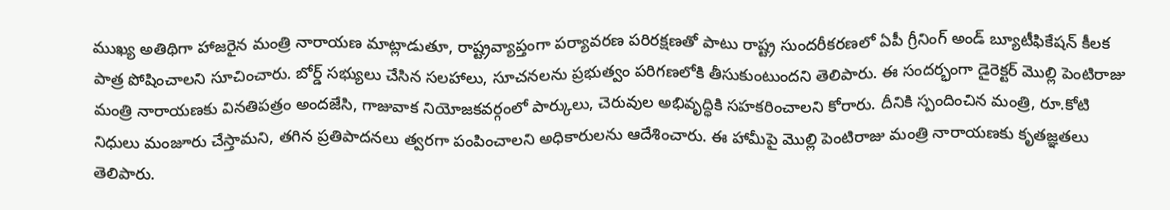ముఖ్య అతిథిగా హాజరైన మంత్రి నారాయణ మాట్లాడుతూ, రాష్ట్రవ్యాప్తంగా పర్యావరణ పరిరక్షణతో పాటు రాష్ట్ర సుందరీకరణలో ఏపీ గ్రీనింగ్ అండ్ బ్యూటీఫికేషన్ కీలక పాత్ర పోషించాలని సూచించారు. బోర్డ్ సభ్యులు చేసిన సలహాలు, సూచనలను ప్రభుత్వం పరిగణలోకి తీసుకుంటుందని తెలిపారు. ఈ సందర్భంగా డైరెక్టర్ మొల్లి పెంటిరాజు మంత్రి నారాయణకు వినతిపత్రం అందజేసి, గాజువాక నియోజకవర్గంలో పార్కులు, చెరువుల అభివృద్ధికి సహకరించాలని కోరారు. దీనికి స్పందించిన మంత్రి, రూ.కోటి నిధులు మంజూరు చేస్తామని, తగిన ప్రతిపాదనలు త్వరగా పంపించాలని అధికారులను ఆదేశించారు. ఈ హామీపై మొల్లి పెంటిరాజు మంత్రి నారాయణకు కృతజ్ఞతలు తెలిపారు.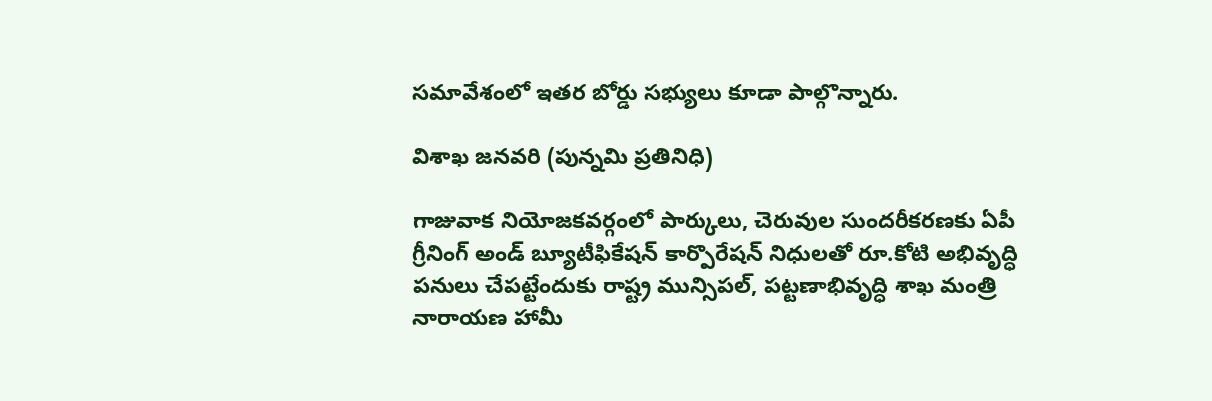సమావేశంలో ఇతర బోర్డు సభ్యులు కూడా పాల్గొన్నారు.

విశాఖ జనవరి (పున్నమి ప్రతినిధి)

గాజువాక నియోజకవర్గంలో పార్కులు, చెరువుల సుందరీకరణకు ఏపీ గ్రీనింగ్ అండ్ బ్యూటీఫికేషన్ కార్పొరేషన్ నిధులతో రూ.కోటి అభివృద్ధి పనులు చేపట్టేందుకు రాష్ట్ర మున్సిపల్, పట్టణాభివృద్ధి శాఖ మంత్రి నారాయణ హామీ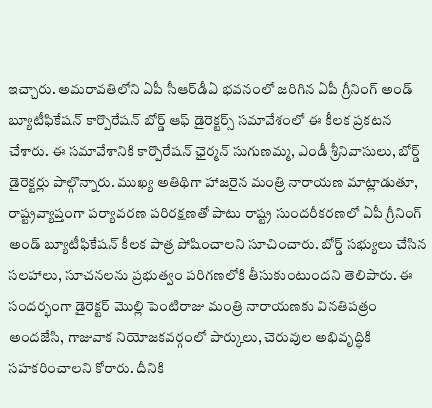ఇచ్చారు. అమరావతిలోని ఏపీ సీఆర్‌డీఏ భవనంలో జరిగిన ఏపీ గ్రీనింగ్ అండ్ బ్యూటీఫికేషన్ కార్పొరేషన్ బోర్డ్ ఆఫ్ డైరెక్టర్స్ సమావేశంలో ఈ కీలక ప్రకటన చేశారు. ఈ సమావేశానికి కార్పొరేషన్ ఛైర్మన్ సుగుణమ్మ, ఎండీ శ్రీనివాసులు, బోర్డ్ డైరెక్టర్లు పాల్గొన్నారు. ముఖ్య అతిథిగా హాజరైన మంత్రి నారాయణ మాట్లాడుతూ, రాష్ట్రవ్యాప్తంగా పర్యావరణ పరిరక్షణతో పాటు రాష్ట్ర సుందరీకరణలో ఏపీ గ్రీనింగ్ అండ్ బ్యూటీఫికేషన్ కీలక పాత్ర పోషించాలని సూచించారు. బోర్డ్ సభ్యులు చేసిన సలహాలు, సూచనలను ప్రభుత్వం పరిగణలోకి తీసుకుంటుందని తెలిపారు. ఈ సందర్భంగా డైరెక్టర్ మొల్లి పెంటిరాజు మంత్రి నారాయణకు వినతిపత్రం అందజేసి, గాజువాక నియోజకవర్గంలో పార్కులు, చెరువుల అభివృద్ధికి సహకరించాలని కోరారు. దీనికి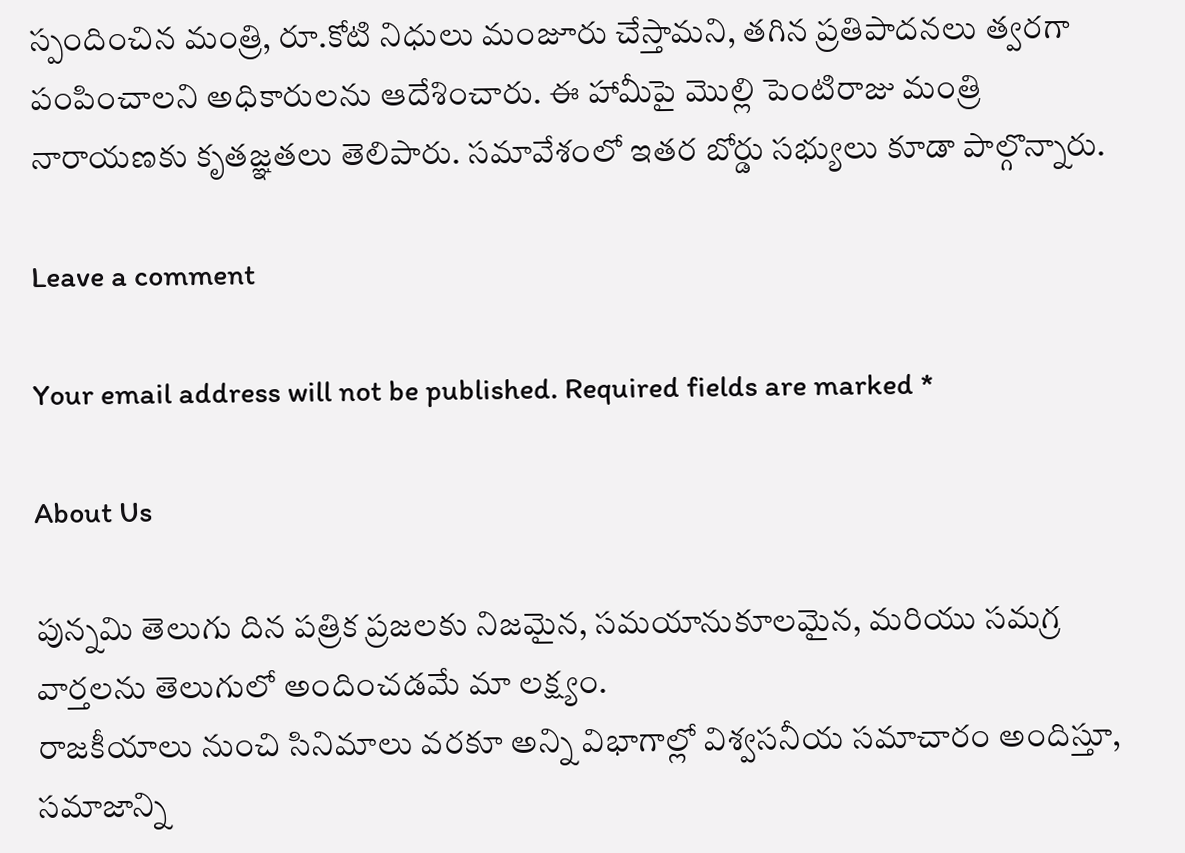స్పందించిన మంత్రి, రూ.కోటి నిధులు మంజూరు చేస్తామని, తగిన ప్రతిపాదనలు త్వరగా పంపించాలని అధికారులను ఆదేశించారు. ఈ హామీపై మొల్లి పెంటిరాజు మంత్రి నారాయణకు కృతజ్ఞతలు తెలిపారు. సమావేశంలో ఇతర బోర్డు సభ్యులు కూడా పాల్గొన్నారు.

Leave a comment

Your email address will not be published. Required fields are marked *

About Us

పున్నమి తెలుగు దిన పత్రిక ప్రజలకు నిజమైన, సమయానుకూలమైన, మరియు సమగ్ర వార్తలను తెలుగులో అందించడమే మా లక్ష్యం.
రాజకీయాలు నుంచి సినిమాలు వరకూ అన్ని విభాగాల్లో విశ్వసనీయ సమాచారం అందిస్తూ, సమాజాన్ని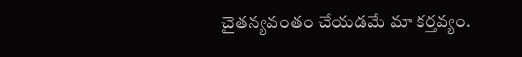చైతన్యవంతం చేయడమే మా కర్తవ్యం.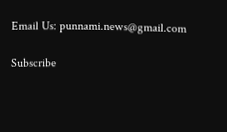Email Us: punnami.news@gmail.com

Subscribe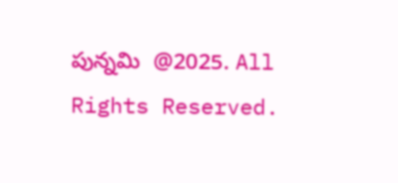పున్నమి  @2025. All Rights Reserved.